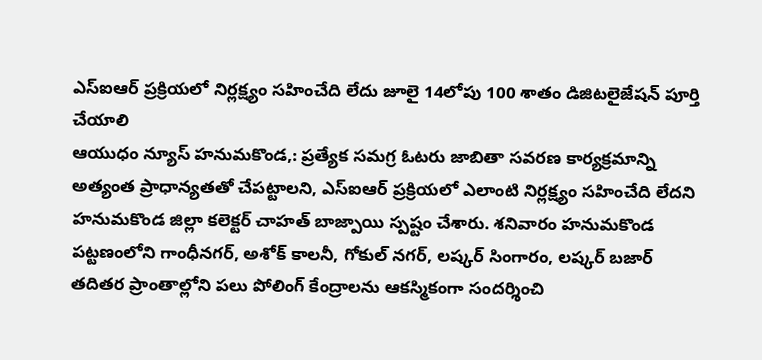ఎస్ఐఆర్ ప్రక్రియలో నిర్లక్ష్యం సహించేది లేదు జూలై 14లోపు 100 శాతం డిజిటలైజేషన్ పూర్తి చేయాలి
ఆయుధం న్యూస్ హనుమకొండ,: ప్రత్యేక సమగ్ర ఓటరు జాబితా సవరణ కార్యక్రమాన్ని అత్యంత ప్రాధాన్యతతో చేపట్టాలని, ఎస్ఐఆర్ ప్రక్రియలో ఎలాంటి నిర్లక్ష్యం సహించేది లేదని హనుమకొండ జిల్లా కలెక్టర్ చాహత్ బాజ్పాయి స్పష్టం చేశారు. శనివారం హనుమకొండ పట్టణంలోని గాంధీనగర్, అశోక్ కాలనీ, గోకుల్ నగర్, లష్కర్ సింగారం, లష్కర్ బజార్ తదితర ప్రాంతాల్లోని పలు పోలింగ్ కేంద్రాలను ఆకస్మికంగా సందర్శించి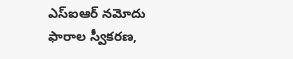ఎస్ఐఆర్ నమోదు ఫారాల స్వీకరణ,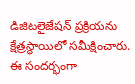డిజిటలైజేషన్ ప్రక్రియను క్షేత్రస్థాయిలో సమీక్షించారు. ఈ సందర్భంగా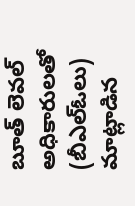బూత్ లెవల్ అధికారులతో (బీఎల్ఓలు) మాట్లాడిన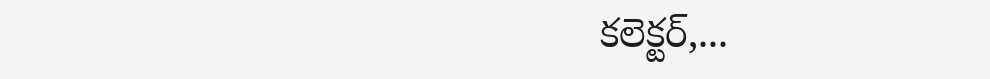కలెక్టర్,...